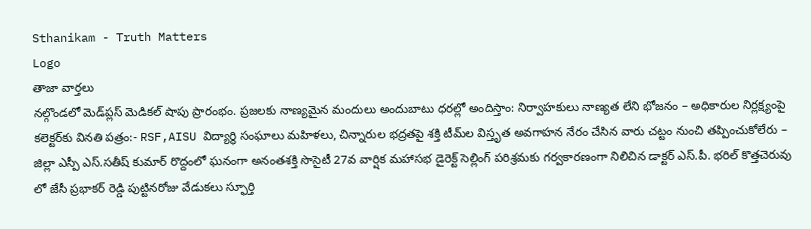Sthanikam - Truth Matters
Logo
తాజా వార్తలు
నల్గొండలో మెడ్‌ప్లస్ మెడికల్ షాపు ప్రారంభం. ప్రజలకు నాణ్యమైన మందులు అందుబాటు ధరల్లో అందిస్తాం: నిర్వాహకులు నాణ్యత లేని భోజనం – అధికారుల నిర్లక్ష్యంపై కలెక్టర్‌కు వినతి పత్రం:- RSF,AISU విద్యార్థి సంఘాలు మహిళలు, చిన్నారుల భద్రతపై శక్తి టీమ్‌ల విస్తృత అవగాహన నేరం చేసిన వారు చట్టం నుంచి తప్పించుకోలేరు – జిల్లా ఎస్పీ ఎస్.సతీష్ కుమార్ రొద్దంలో ఘనంగా అనంతశక్తి సొసైటీ 27వ వార్షిక మహాసభ డైరెక్ట్ సెల్లింగ్ పరిశ్రమకు గర్వకారణంగా నిలిచిన డాక్టర్ ఎస్.పీ. భరిల్ కొత్తచెరువు లో జేసీ ప్రభాకర్ రెడ్డి పుట్టినరోజు వేడుకలు స్ఫూర్తి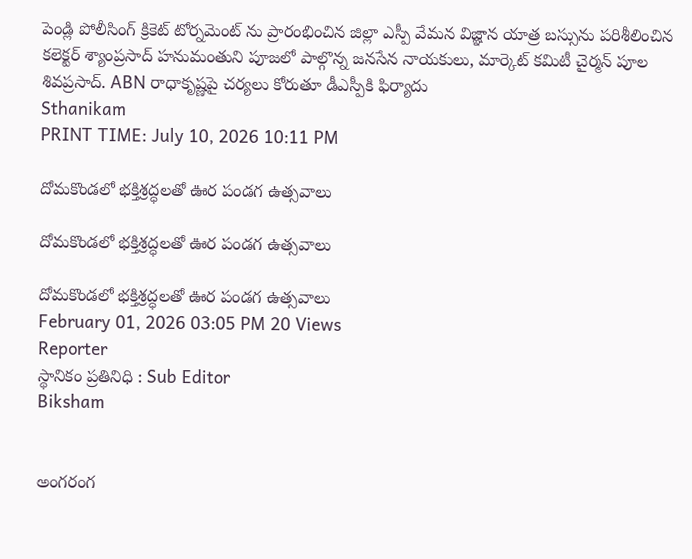పెండ్లి పోలీసింగ్ క్రికెట్ టోర్నమెంట్ ను ప్రారంభించిన జిల్లా ఎస్పీ వేమన విజ్ఞాన యాత్ర బస్సును పరిశీలించిన కలెక్టర్ శ్యాంప్రసాద్ హనుమంతుని పూజలో పాల్గొన్న జనసేన నాయకులు, మార్కెట్ కమిటీ చైర్మన్ పూల శివప్రసాద్. ABN రాధాకృష్ణపై చర్యలు కోరుతూ డీఎస్పీకి ఫిర్యాదు
Sthanikam
PRINT TIME: July 10, 2026 10:11 PM

దోమకొండలో భక్తిశ్రద్ధలతో ఊర పండగ ఉత్సవాలు

దోమకొండలో భక్తిశ్రద్ధలతో ఊర పండగ ఉత్సవాలు

దోమకొండలో భక్తిశ్రద్ధలతో ఊర పండగ ఉత్సవాలు
February 01, 2026 03:05 PM 20 Views
Reporter
స్థానికం ప్రతినిధి : Sub Editor
Biksham


అంగరంగ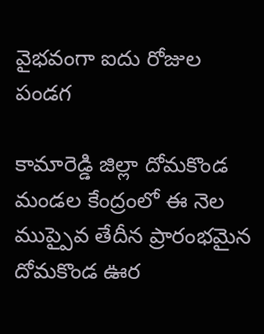వైభవంగా ఐదు రోజుల పండగ

కామారెడ్డి జిల్లా దోమకొండ మండల కేంద్రంలో ఈ నెల ముప్పైవ తేదీన ప్రారంభమైన దోమకొండ ఊర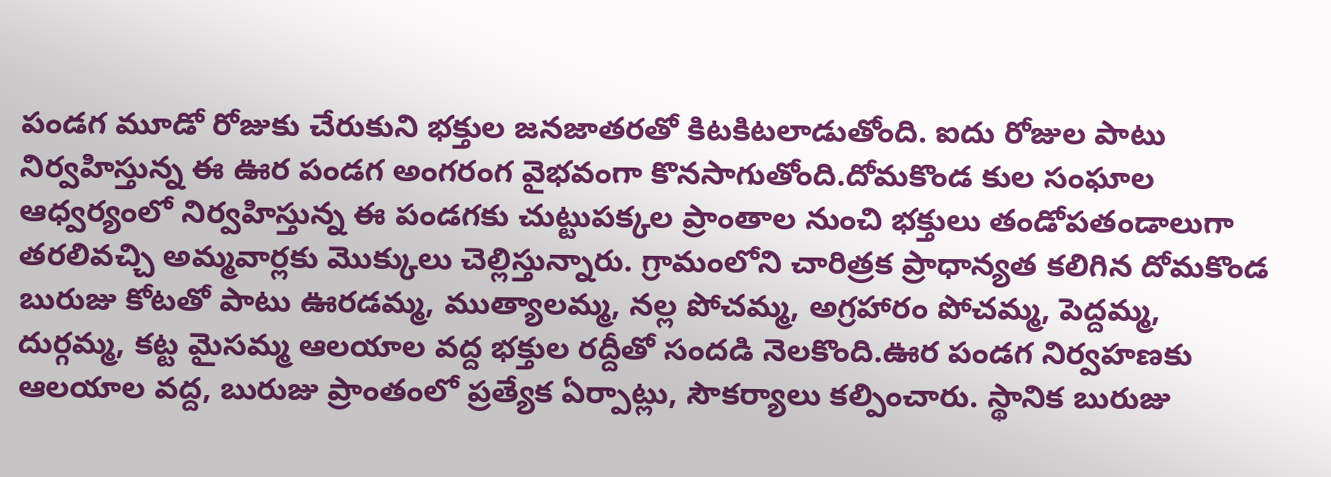పండగ మూడో రోజుకు చేరుకుని భక్తుల జనజాతరతో కిటకిటలాడుతోంది. ఐదు రోజుల పాటు నిర్వహిస్తున్న ఈ ఊర పండగ అంగరంగ వైభవంగా కొనసాగుతోంది.దోమకొండ కుల సంఘాల ఆధ్వర్యంలో నిర్వహిస్తున్న ఈ పండగకు చుట్టుపక్కల ప్రాంతాల నుంచి భక్తులు తండోపతండాలుగా తరలివచ్చి అమ్మవార్లకు మొక్కులు చెల్లిస్తున్నారు. గ్రామంలోని చారిత్రక ప్రాధాన్యత కలిగిన దోమకొండ బురుజు కోటతో పాటు ఊరడమ్మ, ముత్యాలమ్మ, నల్ల పోచమ్మ, అగ్రహారం పోచమ్మ, పెద్దమ్మ, దుర్గమ్మ, కట్ట మైసమ్మ ఆలయాల వద్ద భక్తుల రద్దీతో సందడి నెలకొంది.ఊర పండగ నిర్వహణకు ఆలయాల వద్ద, బురుజు ప్రాంతంలో ప్రత్యేక ఏర్పాట్లు, సౌకర్యాలు కల్పించారు. స్థానిక బురుజు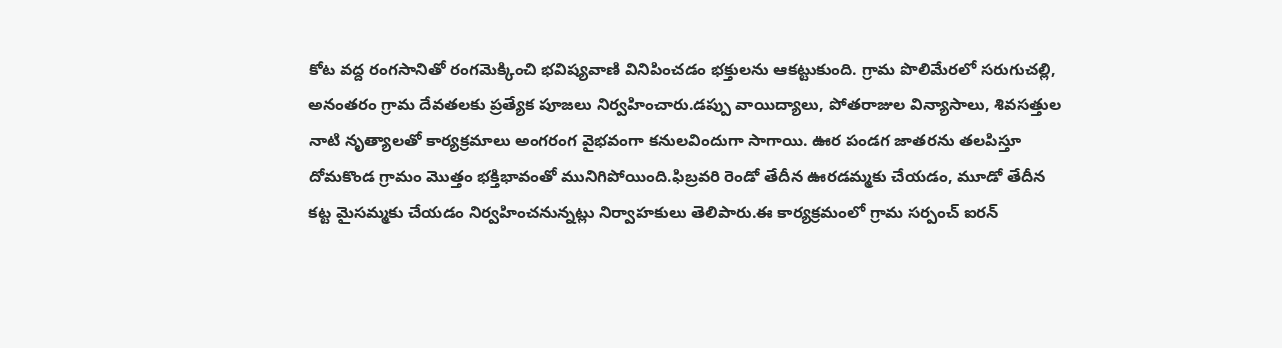కోట వద్ద రంగసానితో రంగమెక్కించి భవిష్యవాణి వినిపించడం భక్తులను ఆకట్టుకుంది. గ్రామ పొలిమేరలో సరుగుచల్లి, అనంతరం గ్రామ దేవతలకు ప్రత్యేక పూజలు నిర్వహించారు.డప్పు వాయిద్యాలు, పోతరాజుల విన్యాసాలు, శివసత్తుల నాటి నృత్యాలతో కార్యక్రమాలు అంగరంగ వైభవంగా కనులవిందుగా సాగాయి. ఊర పండగ జాతరను తలపిస్తూ దోమకొండ గ్రామం మొత్తం భక్తిభావంతో మునిగిపోయింది.ఫిబ్రవరి రెండో తేదీన ఊరడమ్మకు చేయడం, మూడో తేదీన కట్ట మైసమ్మకు చేయడం నిర్వహించనున్నట్లు నిర్వాహకులు తెలిపారు.ఈ కార్యక్రమంలో గ్రామ సర్పంచ్ ఐరన్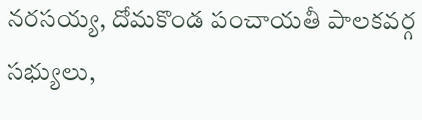నరసయ్య, దోమకొండ పంచాయతీ పాలకవర్గ సభ్యులు,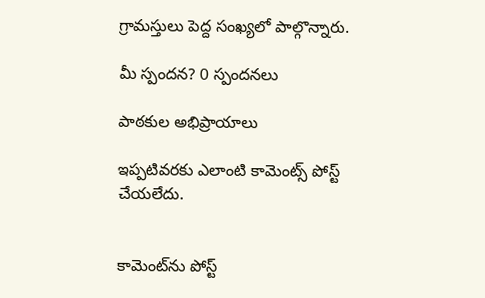గ్రామస్తులు పెద్ద సంఖ్యలో పాల్గొన్నారు.

మీ స్పందన? 0 స్పందనలు

పాఠకుల అభిప్రాయాలు

ఇప్పటివరకు ఎలాంటి కామెంట్స్ పోస్ట్ చేయలేదు.


కామెంట్‌ను పోస్ట్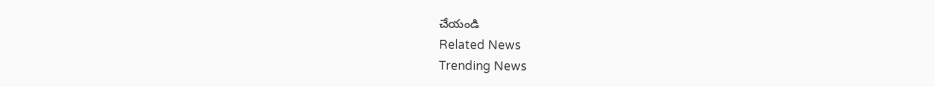చేయండి
Related News
Trending News